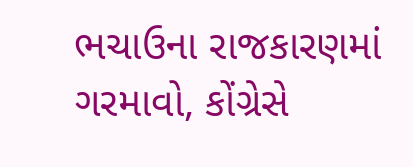ભચાઉના રાજકારણમાં ગરમાવો, કોંગ્રેસે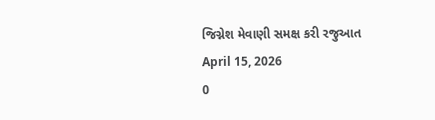જિગ્નેશ મેવાણી સમક્ષ કરી રજુઆત
April 15, 2026
0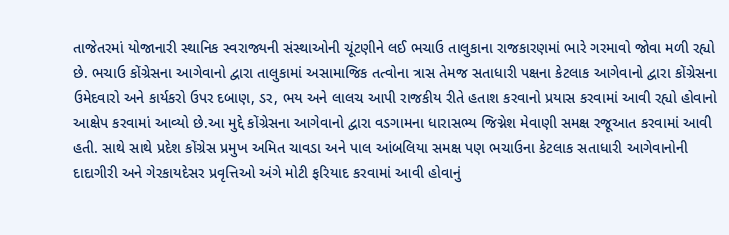તાજેતરમાં યોજાનારી સ્થાનિક સ્વરાજ્યની સંસ્થાઓની ચૂંટણીને લઈ ભચાઉ તાલુકાના રાજકારણમાં ભારે ગરમાવો જોવા મળી રહ્યો છે. ભચાઉ કોંગ્રેસના આગેવાનો દ્વારા તાલુકામાં અસામાજિક તત્વોના ત્રાસ તેમજ સતાધારી પક્ષના કેટલાક આગેવાનો દ્વારા કોંગ્રેસના ઉમેદવારો અને કાર્યકરો ઉપર દબાણ, ડર, ભય અને લાલચ આપી રાજકીય રીતે હતાશ કરવાનો પ્રયાસ કરવામાં આવી રહ્યો હોવાનો આક્ષેપ કરવામાં આવ્યો છે.આ મુદ્દે કોંગ્રેસના આગેવાનો દ્વારા વડગામના ધારાસભ્ય જિગ્નેશ મેવાણી સમક્ષ રજૂઆત કરવામાં આવી હતી. સાથે સાથે પ્રદેશ કોંગ્રેસ પ્રમુખ અમિત ચાવડા અને પાલ આંબલિયા સમક્ષ પણ ભચાઉના કેટલાક સતાધારી આગેવાનોની દાદાગીરી અને ગેરકાયદેસર પ્રવૃત્તિઓ અંગે મોટી ફરિયાદ કરવામાં આવી હોવાનું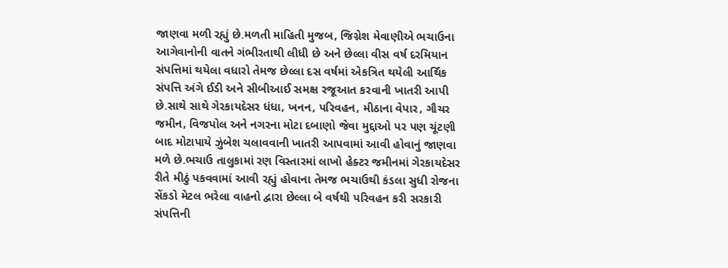જાણવા મળી રહ્યું છે.મળતી માહિતી મુજબ, જિગ્નેશ મેવાણીએ ભચાઉના આગેવાનોની વાતને ગંભીરતાથી લીધી છે અને છેલ્લા વીસ વર્ષ દરમિયાન સંપત્તિમાં થયેલા વધારો તેમજ છેલ્લા દસ વર્ષમાં એકત્રિત થયેલી આર્થિક સંપત્તિ અંગે ઈડી અને સીબીઆઈ સમક્ષ રજૂઆત કરવાની ખાતરી આપી છે.સાથે સાથે ગેરકાયદેસર ધંધા, ખનન, પરિવહન, મીઠાના વેપાર, ગૌચર જમીન, વિજપોલ અને નગરના મોટા દબાણો જેવા મુદ્દાઓ પર પણ ચૂંટણી બાદ મોટાપાયે ઝુંબેશ ચલાવવાની ખાતરી આપવામાં આવી હોવાનું જાણવા મળે છે.ભચાઉ તાલુકામાં રણ વિસ્તારમાં લાખો હેક્ટર જમીનમાં ગેરકાયદેસર રીતે મીઠું પકવવામાં આવી રહ્યું હોવાના તેમજ ભચાઉથી કંડલા સુધી રોજના સેંકડો મેટલ ભરેલા વાહનો દ્વારા છેલ્લા બે વર્ષથી પરિવહન કરી સરકારી સંપત્તિની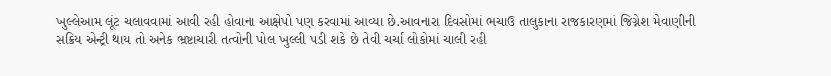ખુલ્લેઆમ લૂંટ ચલાવવામાં આવી રહી હોવાના આક્ષેપો પણ કરવામાં આવ્યા છે.આવનારા દિવસોમાં ભચાઉ તાલુકાના રાજકારણમાં જિગ્નેશ મેવાણીની સક્રિય એન્ટ્રી થાય તો અનેક ભ્રષ્ટાચારી તત્વોની પોલ ખુલ્લી પડી શકે છે તેવી ચર્ચા લોકોમાં ચાલી રહી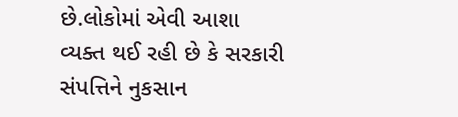છે.લોકોમાં એવી આશા વ્યક્ત થઈ રહી છે કે સરકારી સંપત્તિને નુકસાન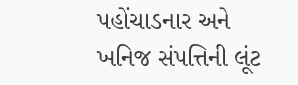પહોંચાડનાર અને ખનિજ સંપત્તિની લૂંટ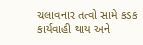ચલાવનાર તત્વો સામે કડક કાર્યવાહી થાય અને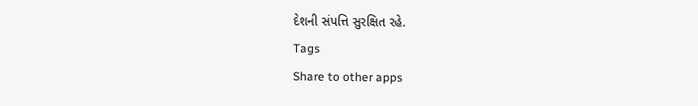દેશની સંપત્તિ સુરક્ષિત રહે.
Tags
Share to other apps